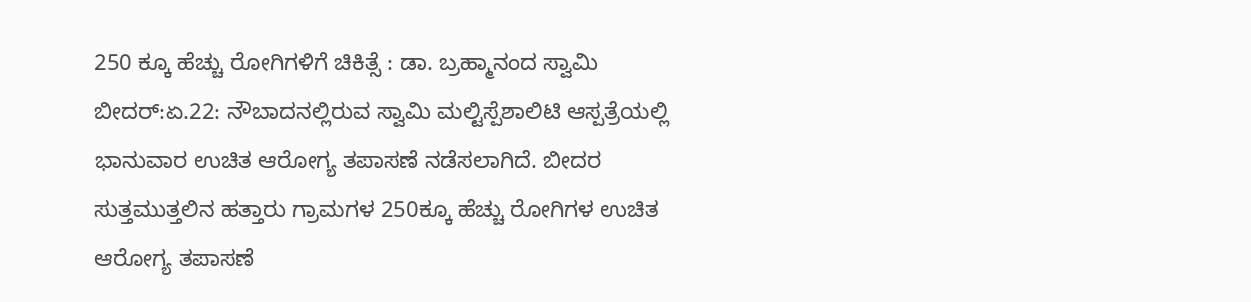250 ಕ್ಕೂ ಹೆಚ್ಚು ರೋಗಿಗಳಿಗೆ ಚಿಕಿತ್ಸೆ : ಡಾ. ಬ್ರಹ್ಮಾನಂದ ಸ್ವಾಮಿ
ಬೀದರ್:ಏ.22: ನೌಬಾದನಲ್ಲಿರುವ ಸ್ವಾಮಿ ಮಲ್ಟಿಸ್ಪೆಶಾಲಿಟಿ ಆಸ್ಪತ್ರೆಯಲ್ಲಿ ಭಾನುವಾರ ಉಚಿತ ಆರೋಗ್ಯ ತಪಾಸಣೆ ನಡೆಸಲಾಗಿದೆ. ಬೀದರ ಸುತ್ತಮುತ್ತಲಿನ ಹತ್ತಾರು ಗ್ರಾಮಗಳ 250ಕ್ಕೂ ಹೆಚ್ಚು ರೋಗಿಗಳ ಉಚಿತ ಆರೋಗ್ಯ ತಪಾಸಣೆ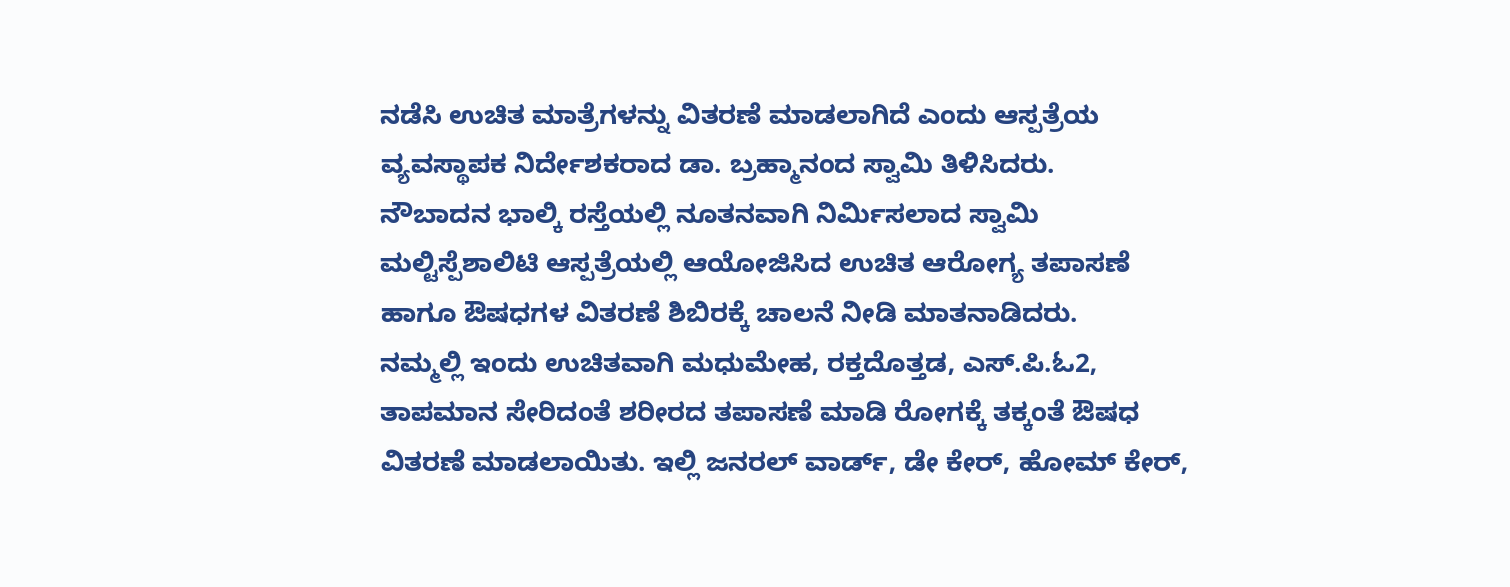ನಡೆಸಿ ಉಚಿತ ಮಾತ್ರೆಗಳನ್ನು ವಿತರಣೆ ಮಾಡಲಾಗಿದೆ ಎಂದು ಆಸ್ಪತ್ರೆಯ ವ್ಯವಸ್ಥಾಪಕ ನಿರ್ದೇಶಕರಾದ ಡಾ. ಬ್ರಹ್ಮಾನಂದ ಸ್ವಾಮಿ ತಿಳಿಸಿದರು.
ನೌಬಾದನ ಭಾಲ್ಕಿ ರಸ್ತೆಯಲ್ಲಿ ನೂತನವಾಗಿ ನಿರ್ಮಿಸಲಾದ ಸ್ವಾಮಿ ಮಲ್ಟಿಸ್ಪೆಶಾಲಿಟಿ ಆಸ್ಪತ್ರೆಯಲ್ಲಿ ಆಯೋಜಿಸಿದ ಉಚಿತ ಆರೋಗ್ಯ ತಪಾಸಣೆ ಹಾಗೂ ಔಷಧಗಳ ವಿತರಣೆ ಶಿಬಿರಕ್ಕೆ ಚಾಲನೆ ನೀಡಿ ಮಾತನಾಡಿದರು.
ನಮ್ಮಲ್ಲಿ ಇಂದು ಉಚಿತವಾಗಿ ಮಧುಮೇಹ, ರಕ್ತದೊತ್ತಡ, ಎಸ್.ಪಿ.ಓ2, ತಾಪಮಾನ ಸೇರಿದಂತೆ ಶರೀರದ ತಪಾಸಣೆ ಮಾಡಿ ರೋಗಕ್ಕೆ ತಕ್ಕಂತೆ ಔಷಧ ವಿತರಣೆ ಮಾಡಲಾಯಿತು. ಇಲ್ಲಿ ಜನರಲ್ ವಾರ್ಡ್, ಡೇ ಕೇರ್, ಹೋಮ್ ಕೇರ್,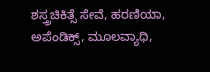ಶಸ್ತ್ರಚಿಕಿತ್ಸೆ ಸೇವೆ, ಹರಣಿಯಾ, ಅಪೆಂಡಿಕ್ಸ್, ಮೂಲವ್ಯಾಧಿ,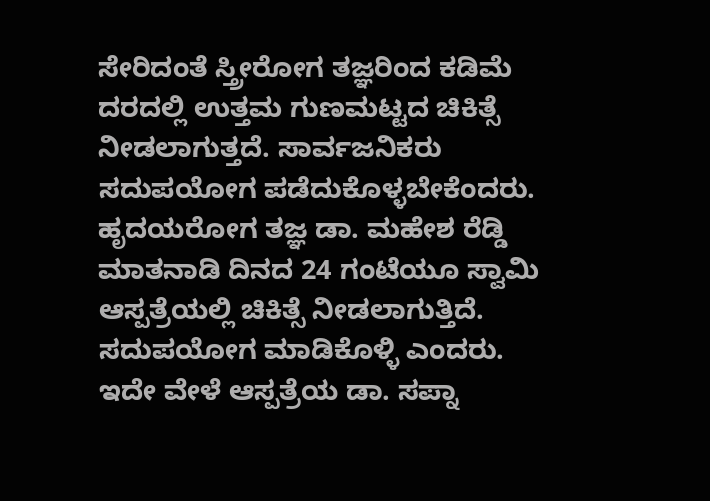ಸೇರಿದಂತೆ ಸ್ತ್ರೀರೋಗ ತಜ್ಞರಿಂದ ಕಡಿಮೆ ದರದಲ್ಲಿ ಉತ್ತಮ ಗುಣಮಟ್ಟದ ಚಿಕಿತ್ಸೆ ನೀಡಲಾಗುತ್ತದೆ. ಸಾರ್ವಜನಿಕರು ಸದುಪಯೋಗ ಪಡೆದುಕೊಳ್ಳಬೇಕೆಂದರು.
ಹೃದಯರೋಗ ತಜ್ಞ ಡಾ. ಮಹೇಶ ರೆಡ್ಡಿ ಮಾತನಾಡಿ ದಿನದ 24 ಗಂಟೆಯೂ ಸ್ವಾಮಿ ಆಸ್ಪತ್ರೆಯಲ್ಲಿ ಚಿಕಿತ್ಸೆ ನೀಡಲಾಗುತ್ತಿದೆ. ಸದುಪಯೋಗ ಮಾಡಿಕೊಳ್ಳಿ ಎಂದರು. ಇದೇ ವೇಳೆ ಆಸ್ಪತ್ರೆಯ ಡಾ. ಸಪ್ನಾ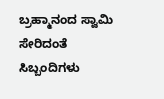ಬ್ರಹ್ಮಾನಂದ ಸ್ವಾಮಿ ಸೇರಿದಂತೆ ಸಿಬ್ಬಂದಿಗಳು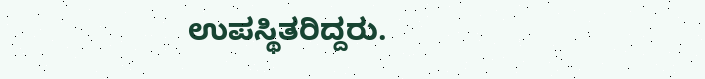ಉಪಸ್ಥಿತರಿದ್ದರು.